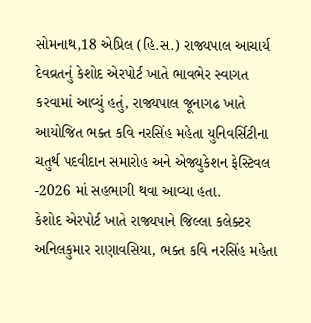સોમનાથ,18 એપ્રિલ (હિ.સ.) રાજ્યપાલ આચાર્ય દેવવ્રતનું કેશોદ એરપોર્ટ ખાતે ભાવભેર સ્વાગત કરવામાં આવ્યું હતું, રાજ્યપાલ જૂનાગઢ ખાતે આયોજિત ભક્ત કવિ નરસિંહ મહેતા યુનિવર્સિટીના ચતુર્થ પદવીદાન સમારોહ અને એજ્યુકેશન ફેસ્ટિવલ -2026 માં સહભાગી થવા આવ્યા હતા.
કેશોદ એરપોર્ટ ખાતે રાજ્યપાને જિલ્લા કલેક્ટર અનિલકુમાર રાણાવસિયા, ભક્ત કવિ નરસિંહ મહેતા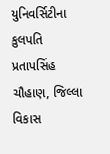યુનિવર્સિટીના કુલપતિ પ્રતાપસિંહ ચૌહાણ, જિલ્લા વિકાસ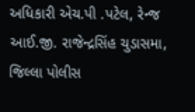અધિકારી એચ.પી .પટેલ, રેન્જ આઈ.જી. રાજેન્દ્રસિંહ ચુડાસમા, જિલ્લા પોલીસ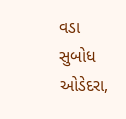વડા સુબોધ ઓડેદરા,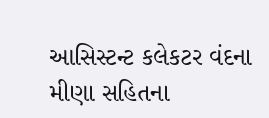આસિસ્ટન્ટ કલેકટર વંદના મીણા સહિતના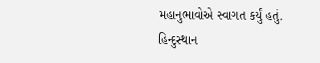મહાનુભાવોએ સ્વાગત કર્યું હતું.
હિન્દુસ્થાન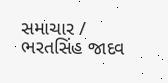સમાચાર / ભરતસિંહ જાદવ